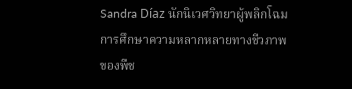Sandra Díaz นักนิเวศวิทยาผู้พลิกโฉมการศึกษาความหลากหลายทางชีวภาพของพืช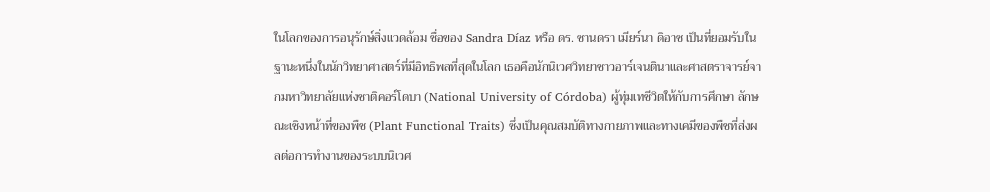ในโลกของการอนุรักษ์สิ่งแวดล้อม ชื่อของ Sandra Díaz หรือ ดร. ซานดรา เมียร์นา ดิอาซ เป็นที่ยอมรับในฐานะหนึ่งในนักวิทยาศาสตร์ที่มีอิทธิพลที่สุดในโลก เธอคือนักนิเวศวิทยาชาวอาร์เจนตินาและศาสตราจารย์จากมหาวิทยาลัยแห่งชาติคอร์โดบา (National University of Córdoba) ผู้ทุ่มเทชีวิตให้กับการศึกษา ลักษณะเชิงหน้าที่ของพืช (Plant Functional Traits) ซึ่งเป็นคุณสมบัติทางกายภาพและทางเคมีของพืชที่ส่งผลต่อการทำงานของระบบนิเวศ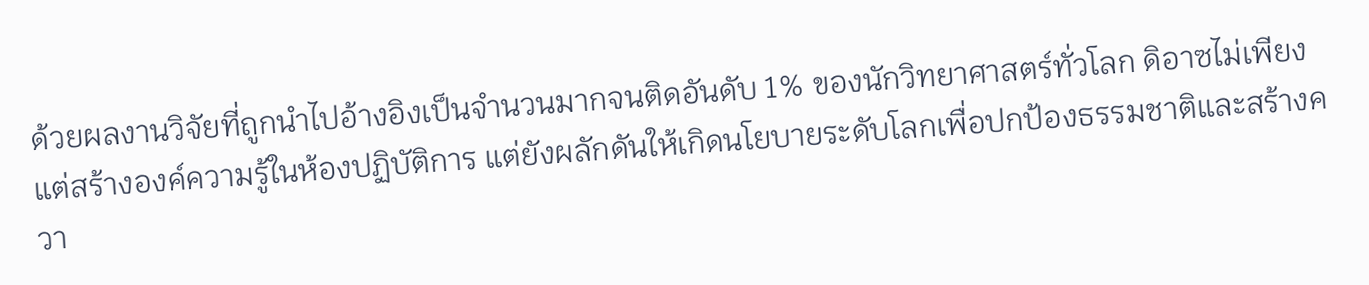ด้วยผลงานวิจัยที่ถูกนำไปอ้างอิงเป็นจำนวนมากจนติดอันดับ 1% ของนักวิทยาศาสตร์ทั่วโลก ดิอาซไม่เพียงแต่สร้างองค์ความรู้ในห้องปฏิบัติการ แต่ยังผลักดันให้เกิดนโยบายระดับโลกเพื่อปกป้องธรรมชาติและสร้างควา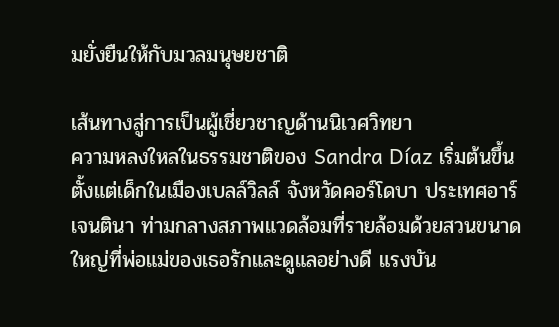มยั่งยืนให้กับมวลมนุษยชาติ

เส้นทางสู่การเป็นผู้เชี่ยวชาญด้านนิเวศวิทยา
ความหลงใหลในธรรมชาติของ Sandra Díaz เริ่มต้นขึ้นตั้งแต่เด็กในเมืองเบลล์วิลล์ จังหวัดคอร์โดบา ประเทศอาร์เจนตินา ท่ามกลางสภาพแวดล้อมที่รายล้อมด้วยสวนขนาดใหญ่ที่พ่อแม่ของเธอรักและดูแลอย่างดี แรงบัน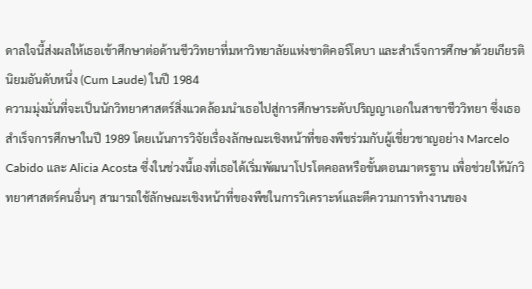ดาลใจนี้ส่งผลให้เธอเข้าศึกษาต่อด้านชีววิทยาที่มหาวิทยาลัยแห่งชาติคอร์โดบา และสำเร็จการศึกษาด้วยเกียรตินิยมอันดับหนึ่ง (Cum Laude) ในปี 1984
ความมุ่งมั่นที่จะเป็นนักวิทยาศาสตร์สิ่งแวดล้อมนำเธอไปสู่การศึกษาระดับปริญญาเอกในสาขาชีววิทยา ซึ่งเธอสำเร็จการศึกษาในปี 1989 โดยเน้นการวิจัยเรื่องลักษณะเชิงหน้าที่ของพืชร่วมกับผู้เชี่ยวชาญอย่าง Marcelo Cabido และ Alicia Acosta ซึ่งในช่วงนี้เองที่เธอได้เริ่มพัฒนาโปรโตคอลหรือขั้นตอนมาตรฐาน เพื่อช่วยให้นักวิทยาศาสตร์คนอื่นๆ สามารถใช้ลักษณะเชิงหน้าที่ของพืชในการวิเคราะห์และตีความการทำงานของ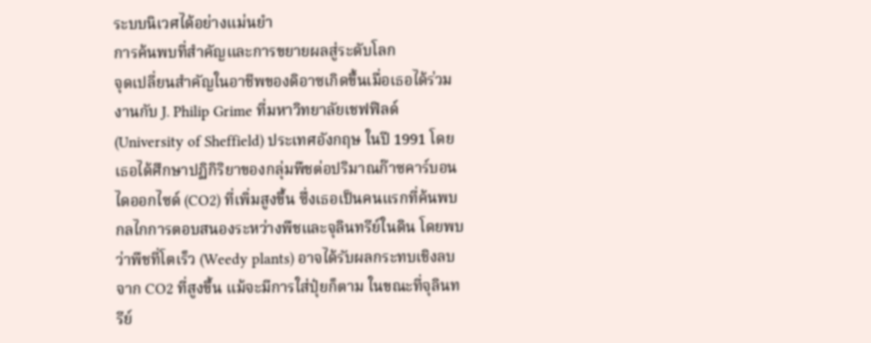ระบบนิเวศได้อย่างแม่นยำ
การค้นพบที่สำคัญและการขยายผลสู่ระดับโลก
จุดเปลี่ยนสำคัญในอาชีพของดิอาซเกิดขึ้นเมื่อเธอได้ร่วมงานกับ J. Philip Grime ที่มหาวิทยาลัยเชฟฟิลด์ (University of Sheffield) ประเทศอังกฤษ ในปี 1991 โดยเธอได้ศึกษาปฏิกิริยาของกลุ่มพืชต่อปริมาณก๊าซคาร์บอนไดออกไซด์ (CO2) ที่เพิ่มสูงขึ้น ซึ่งเธอเป็นคนแรกที่ค้นพบกลไกการตอบสนองระหว่างพืชและจุลินทรีย์ในดิน โดยพบว่าพืชที่โตเร็ว (Weedy plants) อาจได้รับผลกระทบเชิงลบจาก CO2 ที่สูงขึ้น แม้จะมีการใส่ปุ๋ยก็ตาม ในขณะที่จุลินทรีย์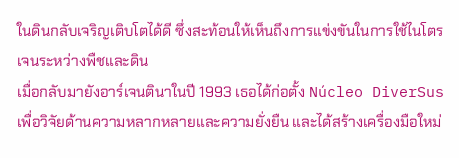ในดินกลับเจริญเติบโตได้ดี ซึ่งสะท้อนให้เห็นถึงการแข่งขันในการใช้ไนโตรเจนระหว่างพืชและดิน
เมื่อกลับมายังอาร์เจนตินาในปี 1993 เธอได้ก่อตั้ง Núcleo DiverSus เพื่อวิจัยด้านความหลากหลายและความยั่งยืน และได้สร้างเครื่องมือใหม่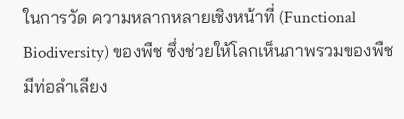ในการวัด ความหลากหลายเชิงหน้าที่ (Functional Biodiversity) ของพืช ซึ่งช่วยให้โลกเห็นภาพรวมของพืชมีท่อลำเลียง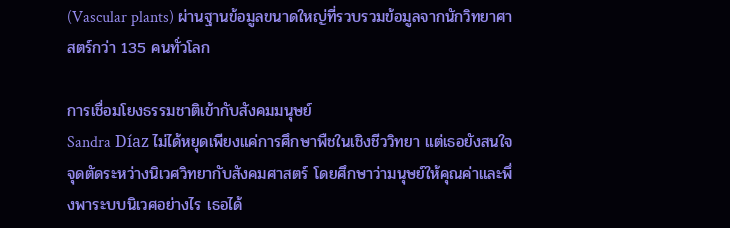(Vascular plants) ผ่านฐานข้อมูลขนาดใหญ่ที่รวบรวมข้อมูลจากนักวิทยาศาสตร์กว่า 135 คนทั่วโลก

การเชื่อมโยงธรรมชาติเข้ากับสังคมมนุษย์
Sandra Díaz ไม่ได้หยุดเพียงแค่การศึกษาพืชในเชิงชีววิทยา แต่เธอยังสนใจจุดตัดระหว่างนิเวศวิทยากับสังคมศาสตร์ โดยศึกษาว่ามนุษย์ให้คุณค่าและพึ่งพาระบบนิเวศอย่างไร เธอได้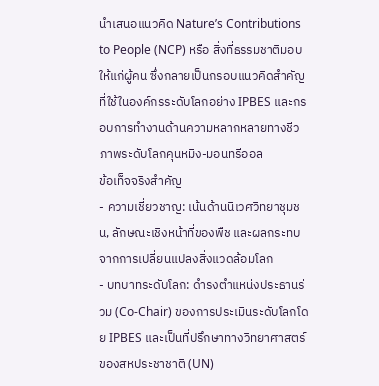นำเสนอแนวคิด Nature’s Contributions to People (NCP) หรือ สิ่งที่ธรรมชาติมอบให้แก่ผู้คน ซึ่งกลายเป็นกรอบแนวคิดสำคัญที่ใช้ในองค์กรระดับโลกอย่าง IPBES และกรอบการทำงานด้านความหลากหลายทางชีวภาพระดับโลกคุนหมิง-มอนทรีออล
ข้อเท็จจริงสำคัญ
- ความเชี่ยวชาญ: เน้นด้านนิเวศวิทยาชุมชน, ลักษณะเชิงหน้าที่ของพืช และผลกระทบจากการเปลี่ยนแปลงสิ่งแวดล้อมโลก
- บทบาทระดับโลก: ดำรงตำแหน่งประธานร่วม (Co-Chair) ของการประเมินระดับโลกโดย IPBES และเป็นที่ปรึกษาทางวิทยาศาสตร์ของสหประชาชาติ (UN)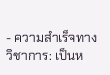- ความสำเร็จทางวิชาการ: เป็นห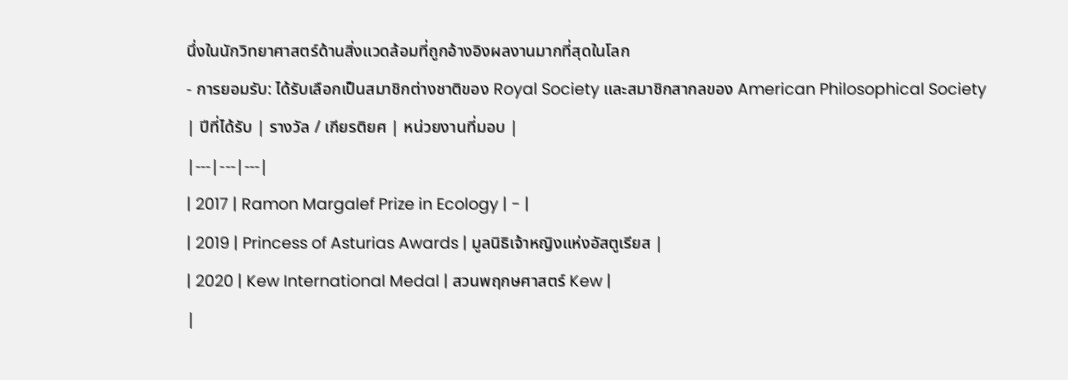นึ่งในนักวิทยาศาสตร์ด้านสิ่งแวดล้อมที่ถูกอ้างอิงผลงานมากที่สุดในโลก
- การยอมรับ: ได้รับเลือกเป็นสมาชิกต่างชาติของ Royal Society และสมาชิกสากลของ American Philosophical Society
| ปีที่ได้รับ | รางวัล / เกียรติยศ | หน่วยงานที่มอบ |
|---|---|---|
| 2017 | Ramon Margalef Prize in Ecology | - |
| 2019 | Princess of Asturias Awards | มูลนิธิเจ้าหญิงแห่งอัสตูเรียส |
| 2020 | Kew International Medal | สวนพฤกษศาสตร์ Kew |
|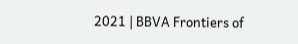2021 | BBVA Frontiers of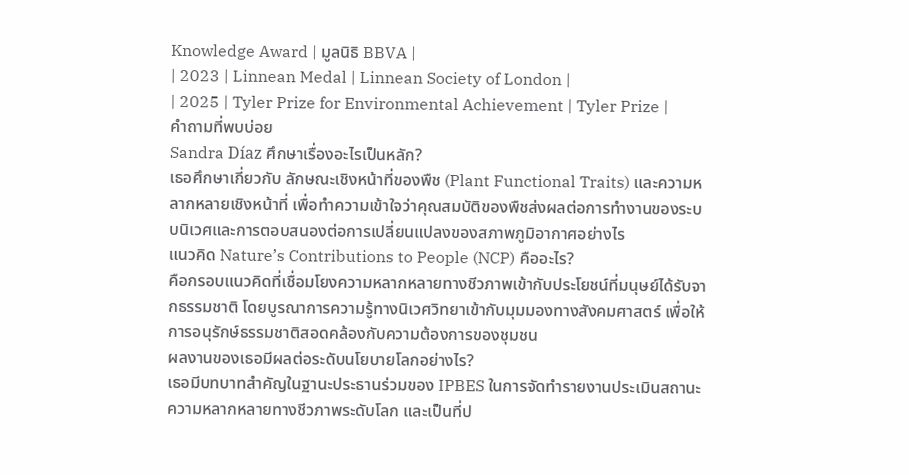Knowledge Award | มูลนิธิ BBVA |
| 2023 | Linnean Medal | Linnean Society of London |
| 2025 | Tyler Prize for Environmental Achievement | Tyler Prize |
คำถามที่พบบ่อย
Sandra Díaz ศึกษาเรื่องอะไรเป็นหลัก?
เธอศึกษาเกี่ยวกับ ลักษณะเชิงหน้าที่ของพืช (Plant Functional Traits) และความหลากหลายเชิงหน้าที่ เพื่อทำความเข้าใจว่าคุณสมบัติของพืชส่งผลต่อการทำงานของระบบนิเวศและการตอบสนองต่อการเปลี่ยนแปลงของสภาพภูมิอากาศอย่างไร
แนวคิด Nature’s Contributions to People (NCP) คืออะไร?
คือกรอบแนวคิดที่เชื่อมโยงความหลากหลายทางชีวภาพเข้ากับประโยชน์ที่มนุษย์ได้รับจากธรรมชาติ โดยบูรณาการความรู้ทางนิเวศวิทยาเข้ากับมุมมองทางสังคมศาสตร์ เพื่อให้การอนุรักษ์ธรรมชาติสอดคล้องกับความต้องการของชุมชน
ผลงานของเธอมีผลต่อระดับนโยบายโลกอย่างไร?
เธอมีบทบาทสำคัญในฐานะประธานร่วมของ IPBES ในการจัดทำรายงานประเมินสถานะความหลากหลายทางชีวภาพระดับโลก และเป็นที่ป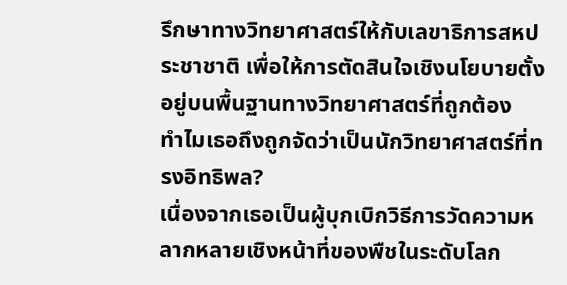รึกษาทางวิทยาศาสตร์ให้กับเลขาธิการสหประชาชาติ เพื่อให้การตัดสินใจเชิงนโยบายตั้งอยู่บนพื้นฐานทางวิทยาศาสตร์ที่ถูกต้อง
ทำไมเธอถึงถูกจัดว่าเป็นนักวิทยาศาสตร์ที่ทรงอิทธิพล?
เนื่องจากเธอเป็นผู้บุกเบิกวิธีการวัดความหลากหลายเชิงหน้าที่ของพืชในระดับโลก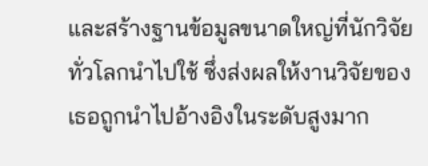และสร้างฐานข้อมูลขนาดใหญ่ที่นักวิจัยทั่วโลกนำไปใช้ ซึ่งส่งผลให้งานวิจัยของเธอถูกนำไปอ้างอิงในระดับสูงมาก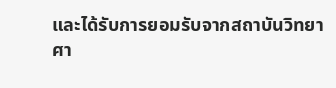และได้รับการยอมรับจากสถาบันวิทยาศา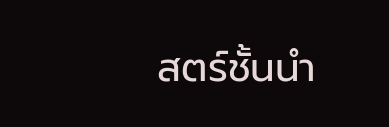สตร์ชั้นนำ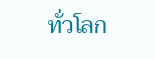ทั่วโลก